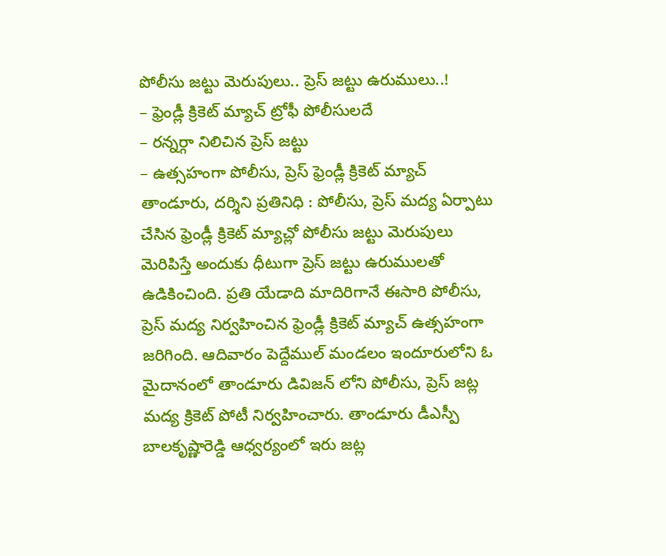పోలీసు జట్టు మెరుపులు.. ప్రెస్ జట్టు ఉరుములు..!
– ఫ్రెండ్లీ క్రికెట్ మ్యాచ్ ట్రోఫీ పోలీసులదే
– రన్నర్గా నిలిచిన ప్రెస్ జట్టు
– ఉత్సహంగా పోలీసు, ప్రెస్ ఫ్రెండ్లీ క్రికెట్ మ్యాచ్
తాండూరు, దర్శిని ప్రతినిధి : పోలీసు, ప్రెస్ మద్య ఏర్పాటు చేసిన ఫ్రెండ్లీ క్రికెట్ మ్యాచ్లో పోలీసు జట్టు మెరుపులు మెరిపిస్తే అందుకు ధీటుగా ప్రెస్ జట్టు ఉరుములతో ఉడికించింది. ప్రతి యేడాది మాదిరిగానే ఈసారి పోలీసు, ప్రెస్ మద్య నిర్వహించిన ఫ్రెండ్లీ క్రికెట్ మ్యాచ్ ఉత్సహంగా జరిగింది. ఆదివారం పెద్దేముల్ మండలం ఇందూరులోని ఓ మైదానంలో తాండూరు డివిజన్ లోని పోలీసు, ప్రెస్ జట్ల మద్య క్రికెట్ పోటీ నిర్వహించారు. తాండూరు డీఎస్పీ బాలకృష్ణారెడ్డి ఆధ్వర్యంలో ఇరు జట్ల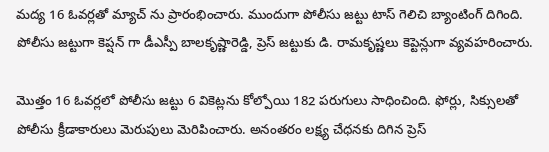మద్య 16 ఓవర్లతో మ్యాచ్ ను ప్రారంభించారు. ముందుగా పోలీసు జట్టు టాస్ గెలిచి బ్యాంటింగ్ దిగింది. పోలీసు జట్టుగా కెప్షన్ గా డీఎస్పీ బాలకృష్ణారెడ్డి, ప్రెస్ జట్టుకు డి. రామకృష్ణలు కెప్టెన్లుగా వ్యవహరించారు.

మొత్తం 16 ఓవర్లలో పోలీసు జట్టు 6 వికెట్లను కోల్పోయి 182 పరుగులు సాధించింది. ఫోర్లు, సిక్సులతో పోలీసు క్రీడాకారులు మెరుపులు మెరిపించారు. అనంతరం లక్ష్య చేధనకు దిగిన ప్రెస్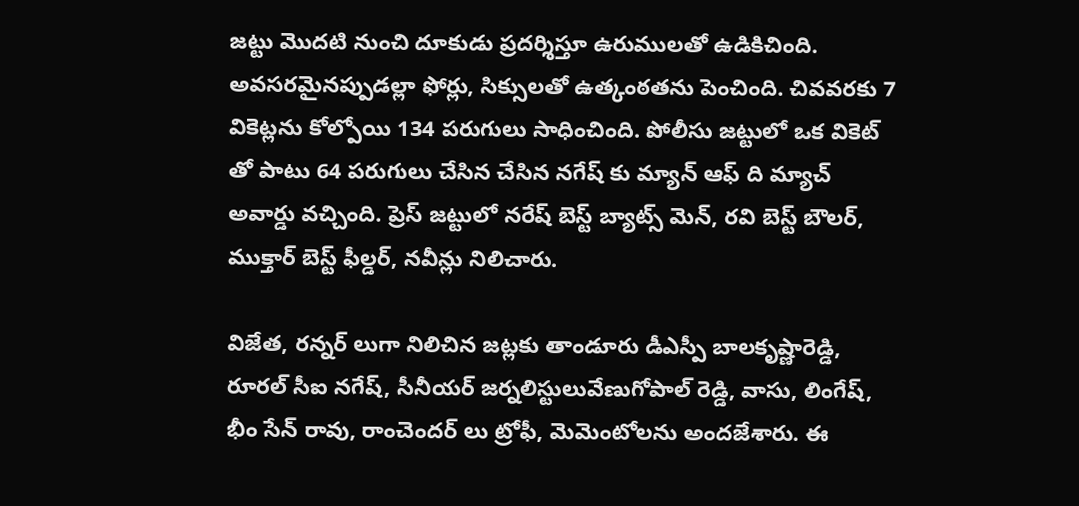జట్టు మొదటి నుంచి దూకుడు ప్రదర్శిస్తూ ఉరుములతో ఉడికిచింది. అవసరమైనప్పుడల్లా ఫోర్లు, సిక్సులతో ఉత్కంఠతను పెంచింది. చివవరకు 7 వికెట్లను కోల్పోయి 134 పరుగులు సాధించింది. పోలీసు జట్టులో ఒక వికెట్ తో పాటు 64 పరుగులు చేసిన చేసిన నగేష్ కు మ్యాన్ ఆఫ్ ది మ్యాచ్ అవార్డు వచ్చింది. ప్రెస్ జట్టులో నరేష్ బెస్ట్ బ్యాట్స్ మెన్, రవి బెస్ట్ బౌలర్, ముక్తార్ బెస్ట్ ఫీల్డర్, నవీన్లు నిలిచారు.

విజేత, రన్నర్ లుగా నిలిచిన జట్లకు తాండూరు డీఎస్పీ బాలకృష్ణారెడ్డి, రూరల్ సీఐ నగేష్, సీనీయర్ జర్నలిస్టులువేణుగోపాల్ రెడ్డి, వాసు, లింగేష్, భీం సేన్ రావు, రాంచెందర్ లు ట్రోఫీ, మెమెంటోలను అందజేశారు. ఈ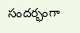సందర్భంగా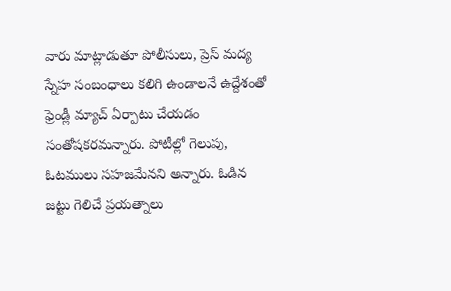వారు మాట్లాడుతూ పోలీసులు, ప్రెస్ మద్య స్నేహ సంబంధాలు కలిగి ఉండాలనే ఉద్దేశంతో ఫ్రెండ్లీ మ్యాచ్ ఏర్పాటు చేయడం సంతోషకరమన్నారు. పోటీల్లో గెలుపు, ఓటములు సహజమేనని అన్నారు. ఓడిన జట్టు గెలిచే ప్రయత్నాలు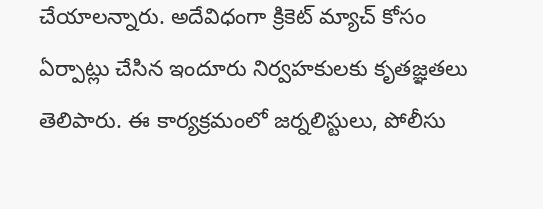చేయాలన్నారు. అదేవిధంగా క్రికెట్ మ్యాచ్ కోసం ఏర్పాట్లు చేసిన ఇందూరు నిర్వహకులకు కృతజ్ఞతలు తెలిపారు. ఈ కార్యక్రమంలో జర్నలిస్టులు, పోలీసు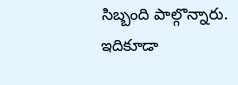సిబ్బంది పాల్గొన్నారు.
ఇదికూడా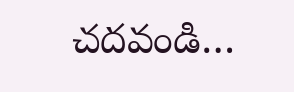చదవండి…